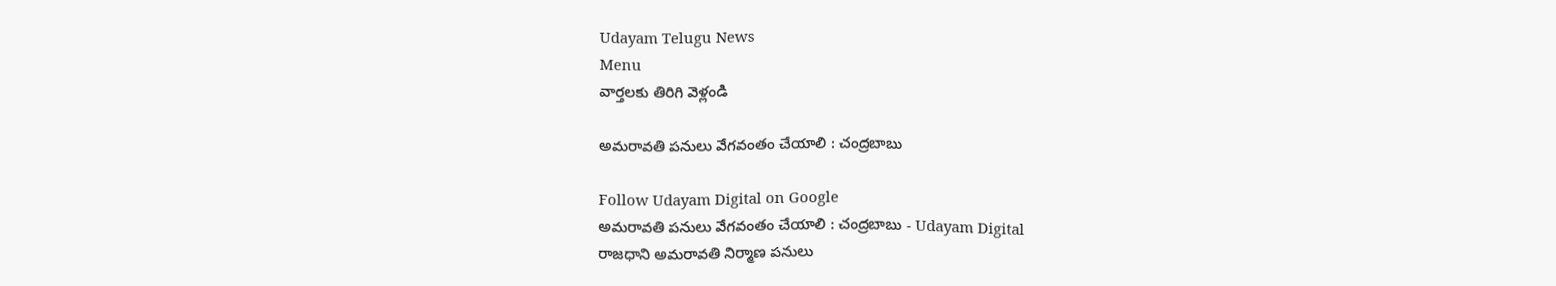Udayam Telugu News
Menu
వార్తలకు తిరిగి వెళ్లండి

అమరావతి పనులు వేగవంతం చేయాలి : చంద్రబాబు

Follow Udayam Digital on Google
అమరావతి పనులు వేగవంతం చేయాలి : చంద్రబాబు - Udayam Digital
రాజధాని అమరావతి నిర్మాణ పనులు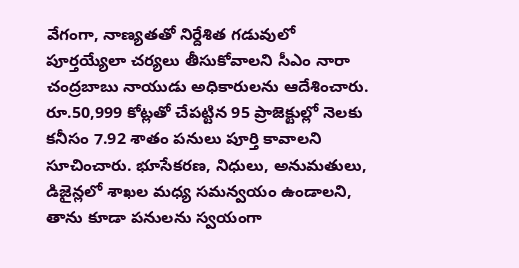వేగంగా, నాణ్యతతో నిర్దేశిత గడువులో పూర్తయ్యేలా చర్యలు తీసుకోవాలని సీఎం నారా చంద్రబాబు నాయుడు అధికారులను ఆదేశించారు. రూ.50,999 కోట్లతో చేపట్టిన 95 ప్రాజెక్టుల్లో నెలకు కనీసం 7.92 శాతం పనులు పూర్తి కావాలని సూచించారు. భూసేకరణ, నిధులు, అనుమతులు, డిజైన్లలో శాఖల మధ్య సమన్వయం ఉండాలని, తాను కూడా పనులను స్వయంగా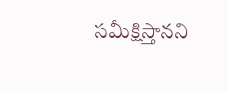సమీక్షిస్తానని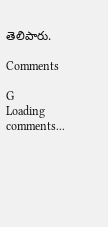తెలిపారు.

Comments

G
Loading comments...